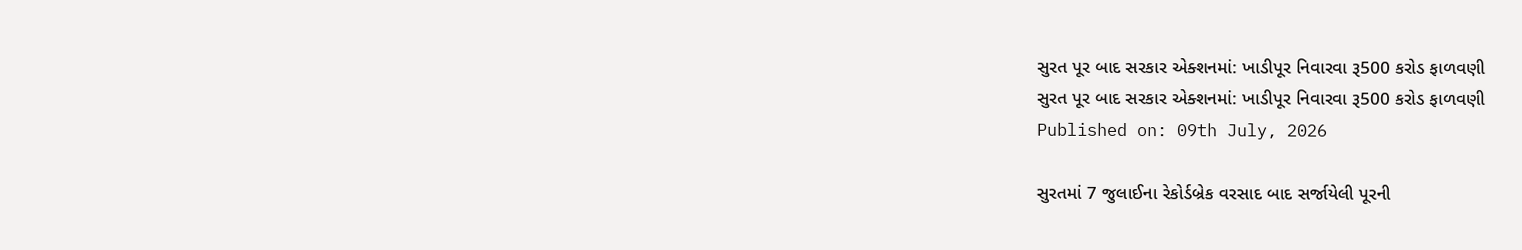સુરત પૂર બાદ સરકાર એક્શનમાં: ખાડીપૂર નિવારવા રૂ500 કરોડ ફાળવણી
સુરત પૂર બાદ સરકાર એક્શનમાં: ખાડીપૂર નિવારવા રૂ500 કરોડ ફાળવણી
Published on: 09th July, 2026

સુરતમાં 7 જુલાઈના રેકોર્ડબ્રેક વરસાદ બાદ સર્જાયેલી પૂરની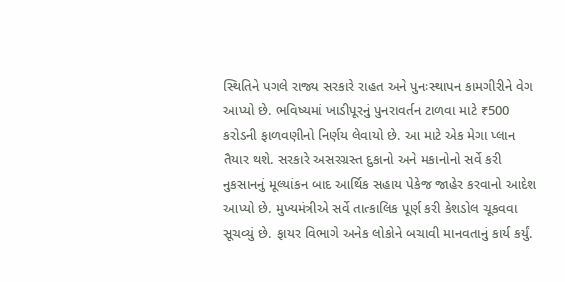સ્થિતિને પગલે રાજ્ય સરકારે રાહત અને પુનઃસ્થાપન કામગીરીને વેગ આપ્યો છે. ભવિષ્યમાં ખાડીપૂરનું પુનરાવર્તન ટાળવા માટે ₹500 કરોડની ફાળવણીનો નિર્ણય લેવાયો છે. આ માટે એક મેગા પ્લાન તૈયાર થશે. સરકારે અસરગ્રસ્ત દુકાનો અને મકાનોનો સર્વે કરી નુકસાનનું મૂલ્યાંકન બાદ આર્થિક સહાય પેકેજ જાહેર કરવાનો આદેશ આપ્યો છે. મુખ્યમંત્રીએ સર્વે તાત્કાલિક પૂર્ણ કરી કેશડોલ ચૂકવવા સૂચવ્યું છે. ફાયર વિભાગે અનેક લોકોને બચાવી માનવતાનું કાર્ય કર્યું.